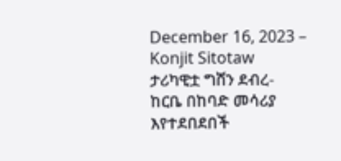December 16, 2023 – Konjit Sitotaw
ታሪካዊቷ ግሸን ደብረ- ከርቤ በከባድ መሳሪያ እየተደበደበች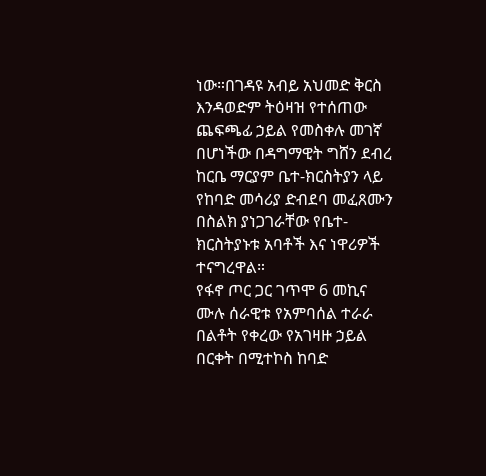ነው።በገዳዩ አብይ አህመድ ቅርስ እንዳወድም ትዕዛዝ የተሰጠው ጨፍጫፊ ኃይል የመስቀሉ መገኛ በሆነችው በዳግማዊት ግሸን ደብረ ከርቤ ማርያም ቤተ-ክርስትያን ላይ የከባድ መሳሪያ ድብደባ መፈጸሙን በስልክ ያነጋገራቸው የቤተ-ክርስትያኑቱ አባቶች እና ነዋሪዎች ተናግረዋል።
የፋኖ ጦር ጋር ገጥሞ 6 መኪና ሙሉ ሰራዊቱ የአምባሰል ተራራ በልቶት የቀረው የአገዛዙ ኃይል በርቀት በሚተኮስ ከባድ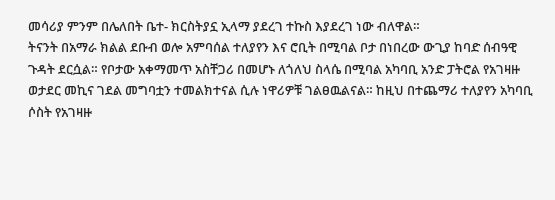መሳሪያ ምንም በሌለበት ቤተ- ክርስትያኗ ኢላማ ያደረገ ተኩስ እያደረገ ነው ብለዋል።
ትናንት በአማራ ክልል ደቡብ ወሎ አምባሰል ተለያየን እና ሮቢት በሚባል ቦታ በነበረው ውጊያ ከባድ ሰብዓዊ ጉዳት ደርሷል። የቦታው አቀማመጥ አስቸጋሪ በመሆኑ ለጎለህ ስላሴ በሚባል አካባቢ አንድ ፓትሮል የአገዛዙ ወታደር መኪና ገደል መግባቷን ተመልክተናል ሲሉ ነዋሪዎቹ ገልፀዉልናል። ከዚህ በተጨማሪ ተለያየን አካባቢ ሶስት የአገዛዙ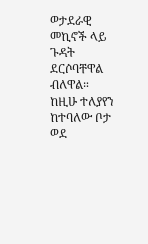ወታደራዊ መኪኖች ላይ ጉዳት ደርሶባቸዋል ብለዋል።
ከዚሁ ተለያየን ከተባለው ቦታ ወደ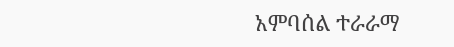አምባሰል ተራራማ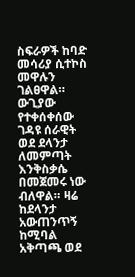ስፍራዎች ከባድ መሳሪያ ሲተኮስ መዋሉን ገልፀዋል። ውጊያው የተቀሰቀሰው ገዳዩ ሰራዊት ወደ ደላንታ ለመምጣት እንቅስቃሴ በመጀመሩ ነው ብለዋል። ዛሬ ከደላንታ አውጠንጥኝ ከሚባል አቅጣጫ ወደ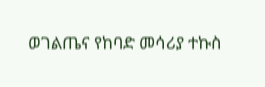ወገልጤና የከባድ መሳሪያ ተኩስ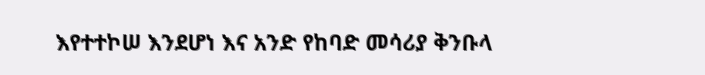እየተተኮሠ እንደሆነ እና አንድ የከባድ መሳሪያ ቅንቡላ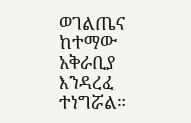ወገልጤና ከተማው አቅራቢያ እንዳረፈ ተነግሯል።